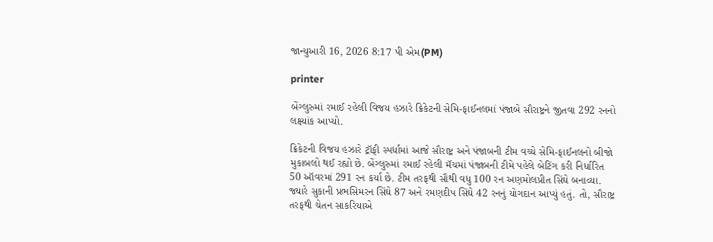જાન્યુઆરી 16, 2026 8:17 પી એમ(PM)

printer

બેંગ્લુરુમાં રમાઈ રહેલી વિજય હઝારે ક્રિકેટની સેમિ-ફાઈનલમાં પંજાબે સૌરાષ્ટ્રને જીતવા 292 રનનો લક્ષ્યાંક આપ્યો.

ક્રિકેટની વિજય હઝારે ટ્રૉફી સ્પર્ધામાં આજે સૌરાષ્ટ્ર અને પંજાબની ટીમ વચ્ચે સેમિ-ફાઈનલનો બીજો મુકાબલો થઈ રહ્યો છે. બેંગ્લુરુમાં રમાઈ રહેલી મૅચમાં પંજાબની ટીમે પહેલે બેટિંગ કરી નિર્ધારિત 50 ઑવરમાં 291 રન કર્યા છે. ટીમ તરફથી સૌથી વધુ 100 રન અણમોલપ્રીત સિંઘે બનાવ્યા. જ્યારે સુકાની પ્રભસિમરન સિંઘે 87 અને રમણદીપ સિંઘે 42 રનનું યોગદાન આપ્યું હતું. તો, સૌરાષ્ટ્ર તરફથી ચેતન સાકરિયાએ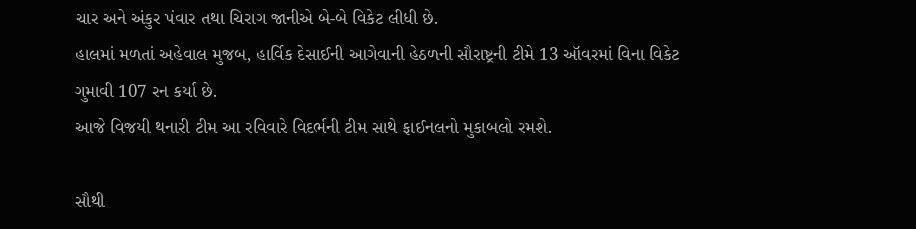ચાર અને અંકુર પંવાર તથા ચિરાગ જાનીએ બે-બે વિકેટ લીધી છે.
હાલમાં મળતાં અહેવાલ મુજબ, હાર્વિક દેસાઈની આગેવાની હેઠળની સૌરાષ્ટ્રની ટીમે 13 ઑવરમાં વિના વિકેટ ગુમાવી 107 રન કર્યા છે.
આજે વિજયી થનારી ટીમ આ રવિવારે વિદર્ભની ટીમ સાથે ફાઈનલનો મુકાબલો રમશે.

સૌથી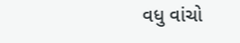વધુ વાંચો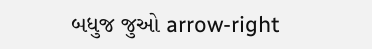બધુજ જુઓ arrow-right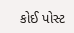કોઈ પોસ્ટ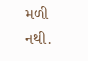મળી નથી.